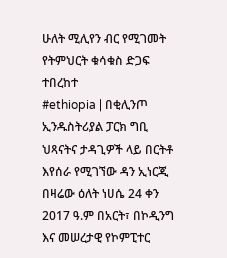ሁለት ሚሊየን ብር የሚገመት የትምህርት ቁሳቁስ ድጋፍ ተበረከተ
#ethiopia | በቂሊንጦ ኢንዱስትሪያል ፓርክ ግቢ ህጻናትና ታዳጊዎች ላይ በርትቶ እየሰራ የሚገኘው ዳን ኢነርጂ በዛሬው ዕለት ነሀሴ 24 ቀን 2017 ዓ.ም በአርት፣ በኮዲንግ እና መሠረታዊ የኮምፒተር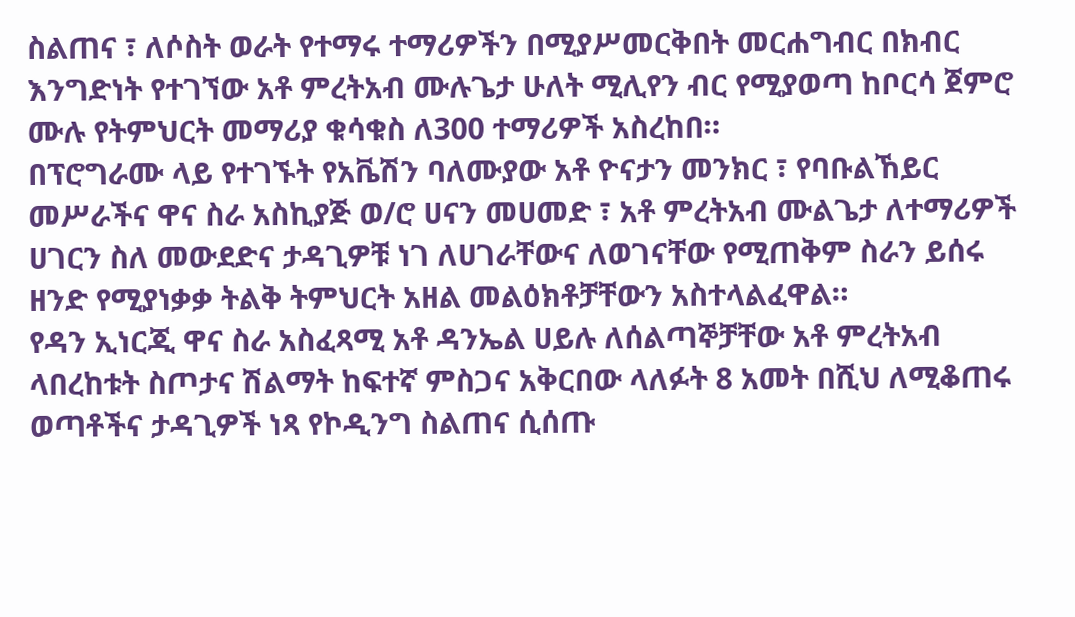ስልጠና ፣ ለሶስት ወራት የተማሩ ተማሪዎችን በሚያሥመርቅበት መርሐግብር በክብር እንግድነት የተገኘው አቶ ምረትአብ ሙሉጌታ ሁለት ሚሊየን ብር የሚያወጣ ከቦርሳ ጀምሮ ሙሉ የትምህርት መማሪያ ቁሳቁስ ለ300 ተማሪዎች አስረከበ።
በፕሮግራሙ ላይ የተገኙት የአቬሽን ባለሙያው አቶ ዮናታን መንክር ፣ የባቡልኸይር መሥራችና ዋና ስራ አስኪያጅ ወ/ሮ ሀናን መሀመድ ፣ አቶ ምረትአብ ሙልጌታ ለተማሪዎች ሀገርን ስለ መውደድና ታዳጊዎቹ ነገ ለሀገራቸውና ለወገናቸው የሚጠቅም ስራን ይሰሩ ዘንድ የሚያነቃቃ ትልቅ ትምህርት አዘል መልዕክቶቻቸውን አስተላልፈዋል።
የዳን ኢነርጂ ዋና ስራ አስፈጻሚ አቶ ዳንኤል ሀይሉ ለሰልጣኞቻቸው አቶ ምረትአብ ላበረከቱት ስጦታና ሽልማት ከፍተኛ ምስጋና አቅርበው ላለፉት 8 አመት በሺህ ለሚቆጠሩ ወጣቶችና ታዳጊዎች ነጻ የኮዲንግ ስልጠና ሲሰጡ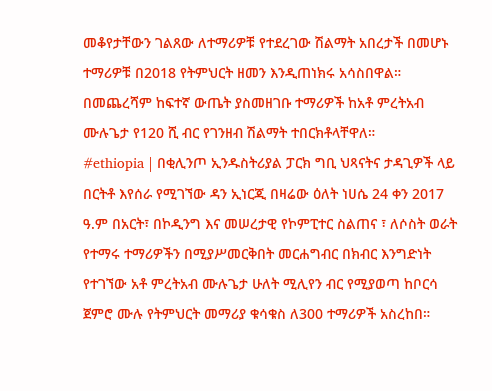መቆየታቸውን ገልጸው ለተማሪዎቹ የተደረገው ሽልማት አበረታች በመሆኑ ተማሪዎቹ በ2018 የትምህርት ዘመን እንዲጠነክሩ አሳስበዋል።
በመጨረሻም ከፍተኛ ውጤት ያስመዘገቡ ተማሪዎች ከአቶ ምረትአብ ሙሉጌታ የ120 ሺ ብር የገንዘብ ሽልማት ተበርክቶላቸዋለ።
#ethiopia | በቂሊንጦ ኢንዱስትሪያል ፓርክ ግቢ ህጻናትና ታዳጊዎች ላይ በርትቶ እየሰራ የሚገኘው ዳን ኢነርጂ በዛሬው ዕለት ነሀሴ 24 ቀን 2017 ዓ.ም በአርት፣ በኮዲንግ እና መሠረታዊ የኮምፒተር ስልጠና ፣ ለሶስት ወራት የተማሩ ተማሪዎችን በሚያሥመርቅበት መርሐግብር በክብር እንግድነት የተገኘው አቶ ምረትአብ ሙሉጌታ ሁለት ሚሊየን ብር የሚያወጣ ከቦርሳ ጀምሮ ሙሉ የትምህርት መማሪያ ቁሳቁስ ለ300 ተማሪዎች አስረከበ።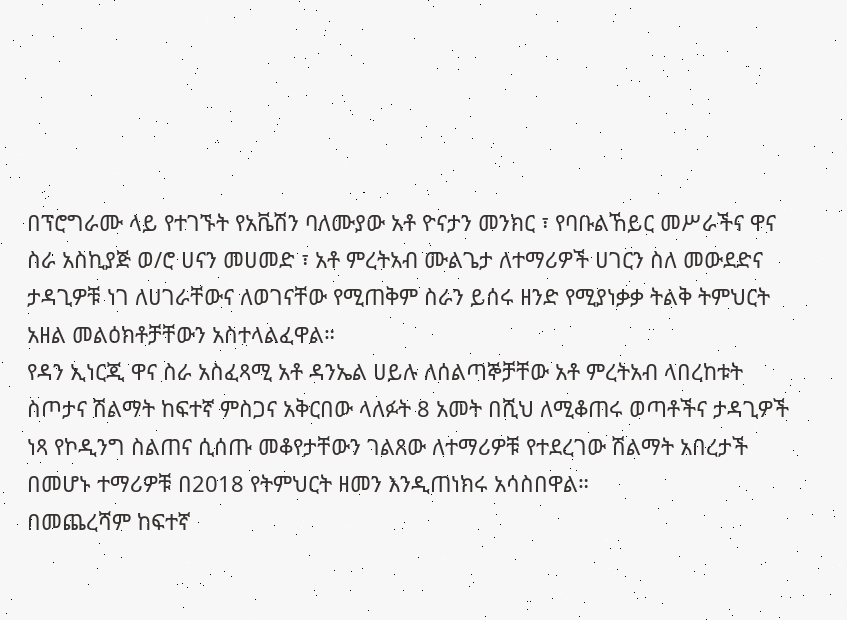በፕሮግራሙ ላይ የተገኙት የአቬሽን ባለሙያው አቶ ዮናታን መንክር ፣ የባቡልኸይር መሥራችና ዋና ስራ አስኪያጅ ወ/ሮ ሀናን መሀመድ ፣ አቶ ምረትአብ ሙልጌታ ለተማሪዎች ሀገርን ስለ መውደድና ታዳጊዎቹ ነገ ለሀገራቸውና ለወገናቸው የሚጠቅም ስራን ይሰሩ ዘንድ የሚያነቃቃ ትልቅ ትምህርት አዘል መልዕክቶቻቸውን አስተላልፈዋል።
የዳን ኢነርጂ ዋና ስራ አስፈጻሚ አቶ ዳንኤል ሀይሉ ለሰልጣኞቻቸው አቶ ምረትአብ ላበረከቱት ስጦታና ሽልማት ከፍተኛ ምስጋና አቅርበው ላለፉት 8 አመት በሺህ ለሚቆጠሩ ወጣቶችና ታዳጊዎች ነጻ የኮዲንግ ስልጠና ሲሰጡ መቆየታቸውን ገልጸው ለተማሪዎቹ የተደረገው ሽልማት አበረታች በመሆኑ ተማሪዎቹ በ2018 የትምህርት ዘመን እንዲጠነክሩ አሳስበዋል።
በመጨረሻም ከፍተኛ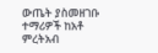ውጤት ያስመዘገቡ ተማሪዎች ከአቶ ምረትአብ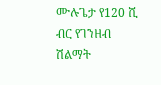ሙሉጌታ የ120 ሺ ብር የገንዘብ ሽልማት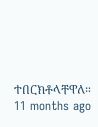ተበርክቶላቸዋለ።
11 months ago